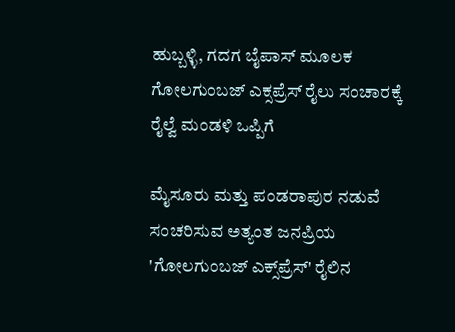ಹುಬ್ಬಳ್ಳಿ, ಗದಗ ಬೈಪಾಸ್ ಮೂಲಕ ಗೋಲಗುಂಬಜ್ ಎಕ್ಸಪ್ರೆಸ್ ರೈಲು ಸಂಚಾರಕ್ಕೆ ರೈಲ್ವೆ ಮಂಡಳಿ ಒಪ್ಪಿಗೆ

ಮೈಸೂರು ಮತ್ತು ಪಂಡರಾಪುರ ನಡುವೆ ಸಂಚರಿಸುವ ಅತ್ಯಂತ ಜನಪ್ರಿಯ 'ಗೋಲಗುಂಬಜ್ ಎಕ್ಸ್‌ಪ್ರೆಸ್' ರೈಲಿನ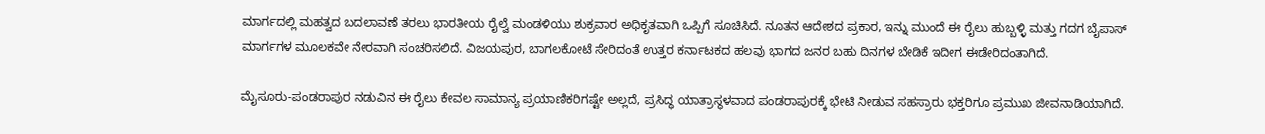ಮಾರ್ಗದಲ್ಲಿ ಮಹತ್ವದ ಬದಲಾವಣೆ ತರಲು ಭಾರತೀಯ ರೈಲ್ವೆ ಮಂಡಳಿಯು ಶುಕ್ರವಾರ ಅಧಿಕೃತವಾಗಿ ಒಪ್ಪಿಗೆ ಸೂಚಿಸಿದೆ. ನೂತನ ಆದೇಶದ ಪ್ರಕಾರ, ಇನ್ನು ಮುಂದೆ ಈ ರೈಲು ಹುಬ್ಬಳ್ಳಿ ಮತ್ತು ಗದಗ ಬೈಪಾಸ್ ಮಾರ್ಗಗಳ ಮೂಲಕವೇ ನೇರವಾಗಿ ಸಂಚರಿಸಲಿದೆ. ವಿಜಯಪುರ, ಬಾಗಲಕೋಟೆ ಸೇರಿದಂತೆ ಉತ್ತರ ಕರ್ನಾಟಕದ ಹಲವು ಭಾಗದ ಜನರ ಬಹು ದಿನಗಳ ಬೇಡಿಕೆ ಇದೀಗ ಈಡೇರಿದಂತಾಗಿದೆ.

ಮೈಸೂರು-ಪಂಡರಾಪುರ ನಡುವಿನ ಈ ರೈಲು ಕೇವಲ ಸಾಮಾನ್ಯ ಪ್ರಯಾಣಿಕರಿಗಷ್ಟೇ ಅಲ್ಲದೆ, ಪ್ರಸಿದ್ಧ ಯಾತ್ರಾಸ್ಥಳವಾದ ಪಂಡರಾಪುರಕ್ಕೆ ಭೇಟಿ ನೀಡುವ ಸಹಸ್ರಾರು ಭಕ್ತರಿಗೂ ಪ್ರಮುಖ ಜೀವನಾಡಿಯಾಗಿದೆ.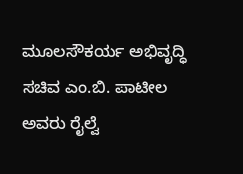ಮೂಲಸೌಕರ್ಯ ಅಭಿವೃದ್ಧಿ ಸಚಿವ ಎಂ.ಬಿ. ಪಾಟೀಲ ಅವರು ರೈಲ್ವೆ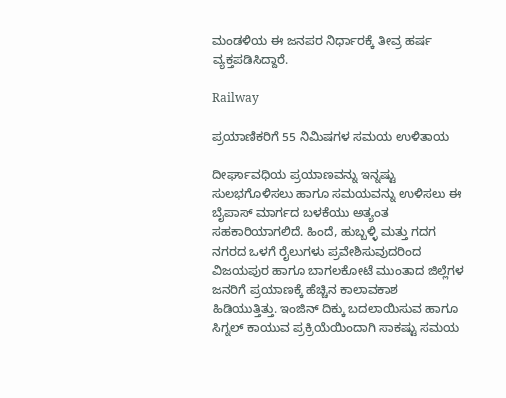ಮಂಡಳಿಯ ಈ ಜನಪರ ನಿರ್ಧಾರಕ್ಕೆ ತೀವ್ರ ಹರ್ಷ ವ್ಯಕ್ತಪಡಿಸಿದ್ದಾರೆ.

Railway

ಪ್ರಯಾಣಿಕರಿಗೆ 55 ನಿಮಿಷಗಳ ಸಮಯ ಉಳಿತಾಯ

ದೀರ್ಘಾವಧಿಯ ಪ್ರಯಾಣವನ್ನು ಇನ್ನಷ್ಟು ಸುಲಭಗೊಳಿಸಲು ಹಾಗೂ ಸಮಯವನ್ನು ಉಳಿಸಲು ಈ ಬೈಪಾಸ್ ಮಾರ್ಗದ ಬಳಕೆಯು ಅತ್ಯಂತ ಸಹಕಾರಿಯಾಗಲಿದೆ. ಹಿಂದೆ, ಹುಬ್ಬಳ್ಳಿ ಮತ್ತು ಗದಗ ನಗರದ ಒಳಗೆ ರೈಲುಗಳು ಪ್ರವೇಶಿಸುವುದರಿಂದ ವಿಜಯಪುರ ಹಾಗೂ ಬಾಗಲಕೋಟೆ ಮುಂತಾದ ಜಿಲ್ಲೆಗಳ ಜನರಿಗೆ ಪ್ರಯಾಣಕ್ಕೆ ಹೆಚ್ಚಿನ ಕಾಲಾವಕಾಶ ಹಿಡಿಯುತ್ತಿತ್ತು. ಇಂಜಿನ್ ದಿಕ್ಕು ಬದಲಾಯಿಸುವ ಹಾಗೂ ಸಿಗ್ನಲ್ ಕಾಯುವ ಪ್ರಕ್ರಿಯೆಯಿಂದಾಗಿ ಸಾಕಷ್ಟು ಸಮಯ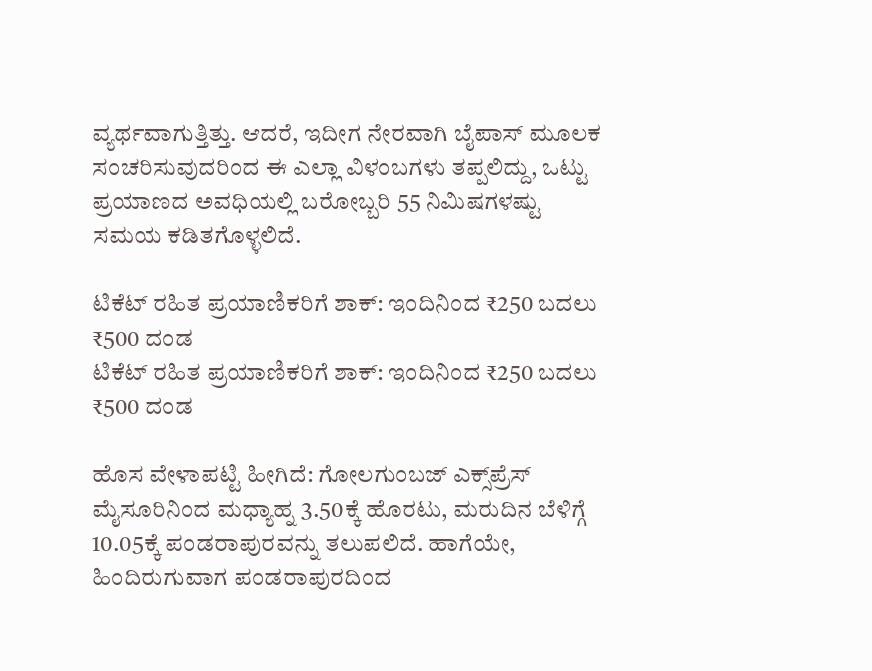ವ್ಯರ್ಥವಾಗುತ್ತಿತ್ತು. ಆದರೆ, ಇದೀಗ ನೇರವಾಗಿ ಬೈಪಾಸ್ ಮೂಲಕ ಸಂಚರಿಸುವುದರಿಂದ ಈ ಎಲ್ಲಾ ವಿಳಂಬಗಳು ತಪ್ಪಲಿದ್ದು, ಒಟ್ಟು ಪ್ರಯಾಣದ ಅವಧಿಯಲ್ಲಿ ಬರೋಬ್ಬರಿ 55 ನಿಮಿಷಗಳಷ್ಟು ಸಮಯ ಕಡಿತಗೊಳ್ಳಲಿದೆ.

ಟಿಕೆಟ್ ರಹಿತ ಪ್ರಯಾಣಿಕರಿಗೆ ಶಾಕ್: ಇಂದಿನಿಂದ ₹250 ಬದಲು ₹500 ದಂಡ
ಟಿಕೆಟ್ ರಹಿತ ಪ್ರಯಾಣಿಕರಿಗೆ ಶಾಕ್: ಇಂದಿನಿಂದ ₹250 ಬದಲು ₹500 ದಂಡ

ಹೊಸ ವೇಳಾಪಟ್ಟಿ ಹೀಗಿದೆ: ಗೋಲಗುಂಬಜ್ ಎಕ್ಸ್‌ಪ್ರೆಸ್ ಮೈಸೂರಿನಿಂದ ಮಧ್ಯಾಹ್ನ 3.50ಕ್ಕೆ ಹೊರಟು, ಮರುದಿನ ಬೆಳಿಗ್ಗೆ 10.05ಕ್ಕೆ ಪಂಡರಾಪುರವನ್ನು ತಲುಪಲಿದೆ. ಹಾಗೆಯೇ, ಹಿಂದಿರುಗುವಾಗ ಪಂಡರಾಪುರದಿಂದ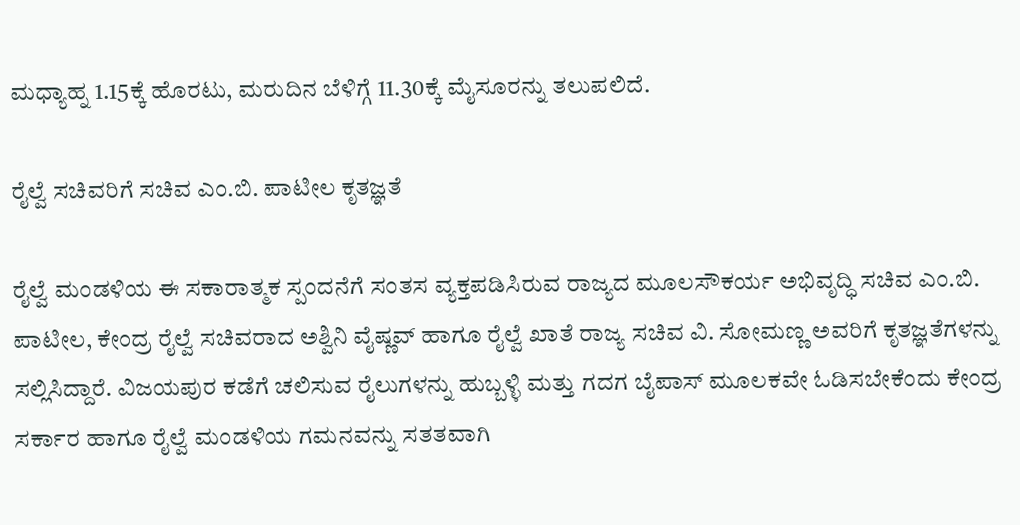ಮಧ್ಯಾಹ್ನ 1.15ಕ್ಕೆ ಹೊರಟು, ಮರುದಿನ ಬೆಳಿಗ್ಗೆ 11.30ಕ್ಕೆ ಮೈಸೂರನ್ನು ತಲುಪಲಿದೆ.

ರೈಲ್ವೆ ಸಚಿವರಿಗೆ ಸಚಿವ ಎಂ.ಬಿ. ಪಾಟೀಲ ಕೃತಜ್ಞತೆ

ರೈಲ್ವೆ ಮಂಡಳಿಯ ಈ ಸಕಾರಾತ್ಮಕ ಸ್ಪಂದನೆಗೆ ಸಂತಸ ವ್ಯಕ್ತಪಡಿಸಿರುವ ರಾಜ್ಯದ ಮೂಲಸೌಕರ್ಯ ಅಭಿವೃದ್ಧಿ ಸಚಿವ ಎಂ.ಬಿ. ಪಾಟೀಲ, ಕೇಂದ್ರ ರೈಲ್ವೆ ಸಚಿವರಾದ ಅಶ್ವಿನಿ ವೈಷ್ಣವ್ ಹಾಗೂ ರೈಲ್ವೆ ಖಾತೆ ರಾಜ್ಯ ಸಚಿವ ವಿ. ಸೋಮಣ್ಣ ಅವರಿಗೆ ಕೃತಜ್ಞತೆಗಳನ್ನು ಸಲ್ಲಿಸಿದ್ದಾರೆ. ವಿಜಯಪುರ ಕಡೆಗೆ ಚಲಿಸುವ ರೈಲುಗಳನ್ನು ಹುಬ್ಬಳ್ಳಿ ಮತ್ತು ಗದಗ ಬೈಪಾಸ್ ಮೂಲಕವೇ ಓಡಿಸಬೇಕೆಂದು ಕೇಂದ್ರ ಸರ್ಕಾರ ಹಾಗೂ ರೈಲ್ವೆ ಮಂಡಳಿಯ ಗಮನವನ್ನು ಸತತವಾಗಿ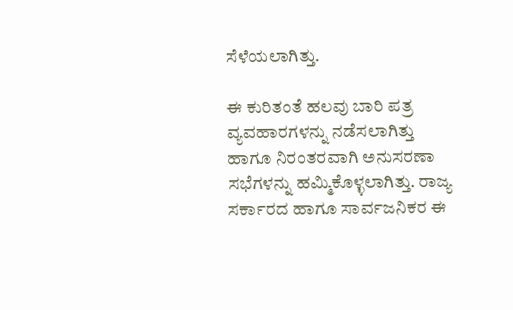ಸೆಳೆಯಲಾಗಿತ್ತು.

ಈ ಕುರಿತಂತೆ ಹಲವು ಬಾರಿ ಪತ್ರ ವ್ಯವಹಾರಗಳನ್ನು ನಡೆಸಲಾಗಿತ್ತು ಹಾಗೂ ನಿರಂತರವಾಗಿ ಅನುಸರಣಾ ಸಭೆಗಳನ್ನು ಹಮ್ಮಿಕೊಳ್ಳಲಾಗಿತ್ತು. ರಾಜ್ಯ ಸರ್ಕಾರದ ಹಾಗೂ ಸಾರ್ವಜನಿಕರ ಈ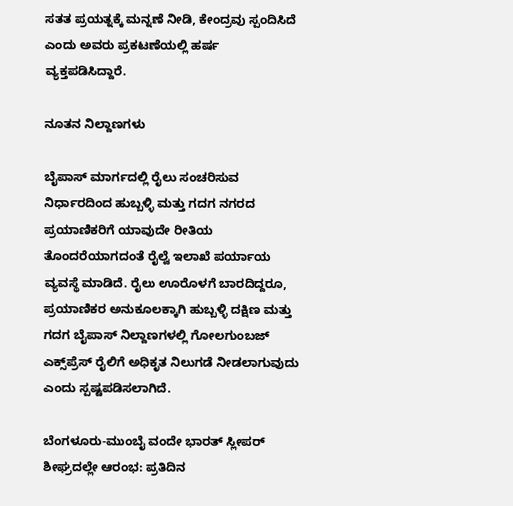ಸತತ ಪ್ರಯತ್ನಕ್ಕೆ ಮನ್ನಣೆ ನೀಡಿ, ಕೇಂದ್ರವು ಸ್ಪಂದಿಸಿದೆ ಎಂದು ಅವರು ಪ್ರಕಟಣೆಯಲ್ಲಿ ಹರ್ಷ ವ್ಯಕ್ತಪಡಿಸಿದ್ದಾರೆ.

ನೂತನ ನಿಲ್ದಾಣಗಳು

ಬೈಪಾಸ್ ಮಾರ್ಗದಲ್ಲಿ ರೈಲು ಸಂಚರಿಸುವ ನಿರ್ಧಾರದಿಂದ ಹುಬ್ಬಳ್ಳಿ ಮತ್ತು ಗದಗ ನಗರದ ಪ್ರಯಾಣಿಕರಿಗೆ ಯಾವುದೇ ರೀತಿಯ ತೊಂದರೆಯಾಗದಂತೆ ರೈಲ್ವೆ ಇಲಾಖೆ ಪರ್ಯಾಯ ವ್ಯವಸ್ಥೆ ಮಾಡಿದೆ. ರೈಲು ಊರೊಳಗೆ ಬಾರದಿದ್ದರೂ, ಪ್ರಯಾಣಿಕರ ಅನುಕೂಲಕ್ಕಾಗಿ ಹುಬ್ಬಳ್ಳಿ ದಕ್ಷಿಣ ಮತ್ತು ಗದಗ ಬೈಪಾಸ್ ನಿಲ್ದಾಣಗಳಲ್ಲಿ ಗೋಲಗುಂಬಜ್ ಎಕ್ಸ್‌ಪ್ರೆಸ್ ರೈಲಿಗೆ ಅಧಿಕೃತ ನಿಲುಗಡೆ ನೀಡಲಾಗುವುದು ಎಂದು ಸ್ಪಷ್ಟಪಡಿಸಲಾಗಿದೆ.

ಬೆಂಗಳೂರು-ಮುಂಬೈ ವಂದೇ ಭಾರತ್ ಸ್ಲೀಪರ್ ಶೀಘ್ರದಲ್ಲೇ ಆರಂಭ: ಪ್ರತಿದಿನ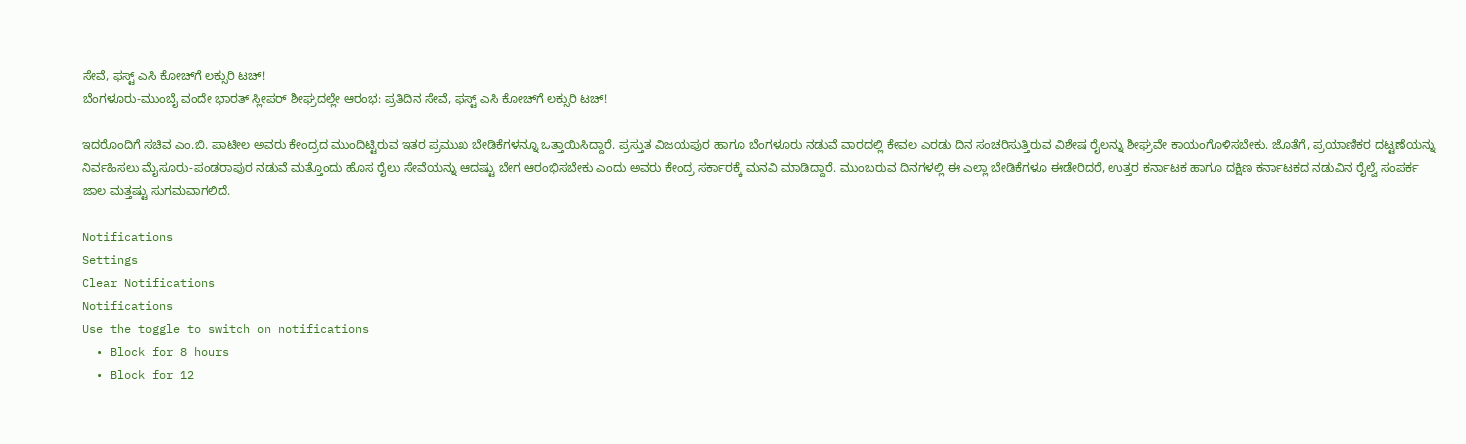ಸೇವೆ, ಫಸ್ಟ್ ಎಸಿ ಕೋಚ್‌ಗೆ ಲಕ್ಸುರಿ ಟಚ್!
ಬೆಂಗಳೂರು-ಮುಂಬೈ ವಂದೇ ಭಾರತ್ ಸ್ಲೀಪರ್ ಶೀಘ್ರದಲ್ಲೇ ಆರಂಭ: ಪ್ರತಿದಿನ ಸೇವೆ, ಫಸ್ಟ್ ಎಸಿ ಕೋಚ್‌ಗೆ ಲಕ್ಸುರಿ ಟಚ್!

ಇದರೊಂದಿಗೆ ಸಚಿವ ಎಂ.ಬಿ. ಪಾಟೀಲ ಅವರು ಕೇಂದ್ರದ ಮುಂದಿಟ್ಟಿರುವ ಇತರ ಪ್ರಮುಖ ಬೇಡಿಕೆಗಳನ್ನೂ ಒತ್ತಾಯಿಸಿದ್ದಾರೆ. ಪ್ರಸ್ತುತ ವಿಜಯಪುರ ಹಾಗೂ ಬೆಂಗಳೂರು ನಡುವೆ ವಾರದಲ್ಲಿ ಕೇವಲ ಎರಡು ದಿನ ಸಂಚರಿಸುತ್ತಿರುವ ವಿಶೇಷ ರೈಲನ್ನು ಶೀಘ್ರವೇ ಕಾಯಂಗೊಳಿಸಬೇಕು. ಜೊತೆಗೆ, ಪ್ರಯಾಣಿಕರ ದಟ್ಟಣೆಯನ್ನು ನಿರ್ವಹಿಸಲು ಮೈಸೂರು-ಪಂಡರಾಪುರ ನಡುವೆ ಮತ್ತೊಂದು ಹೊಸ ರೈಲು ಸೇವೆಯನ್ನು ಆದಷ್ಟು ಬೇಗ ಆರಂಭಿಸಬೇಕು ಎಂದು ಅವರು ಕೇಂದ್ರ ಸರ್ಕಾರಕ್ಕೆ ಮನವಿ ಮಾಡಿದ್ದಾರೆ. ಮುಂಬರುವ ದಿನಗಳಲ್ಲಿ ಈ ಎಲ್ಲಾ ಬೇಡಿಕೆಗಳೂ ಈಡೇರಿದರೆ, ಉತ್ತರ ಕರ್ನಾಟಕ ಹಾಗೂ ದಕ್ಷಿಣ ಕರ್ನಾಟಕದ ನಡುವಿನ ರೈಲ್ವೆ ಸಂಪರ್ಕ ಜಾಲ ಮತ್ತಷ್ಟು ಸುಗಮವಾಗಲಿದೆ.

Notifications
Settings
Clear Notifications
Notifications
Use the toggle to switch on notifications
  • Block for 8 hours
  • Block for 12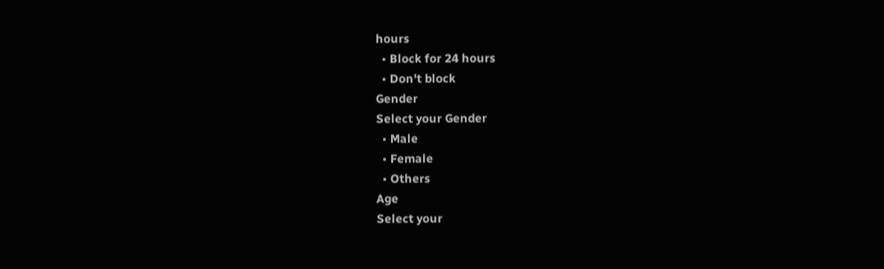hours
  • Block for 24 hours
  • Don't block
Gender
Select your Gender
  • Male
  • Female
  • Others
Age
Select your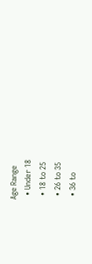Age Range
  • Under 18
  • 18 to 25
  • 26 to 35
  • 36 to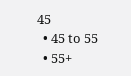45
  • 45 to 55
  • 55+